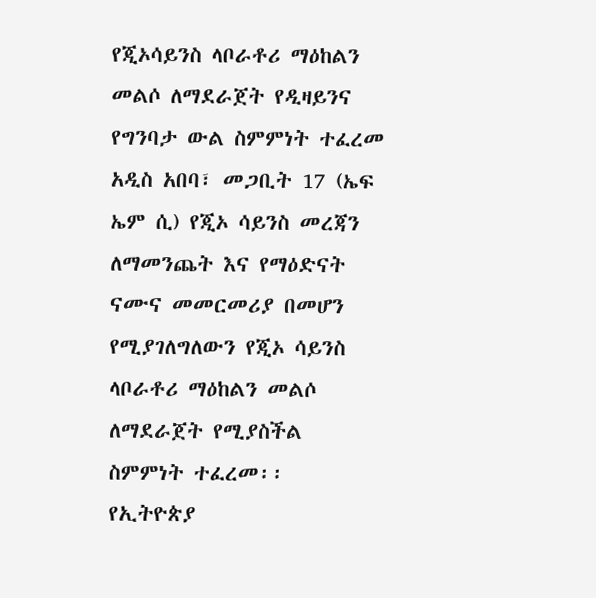የጂኦሳይንስ ላቦራቶሪ ማዕከልን መልሶ ለማደራጀት የዲዛይንና የግንባታ ውል ስምምነት ተፈረመ
አዲስ አበባ፣ መጋቢት 17 (ኤፍ ኤም ሲ) የጂኦ ሳይንስ መረጃን ለማመንጨት እና የማዕድናት ናሙና መመርመሪያ በመሆን የሚያገለግለውን የጂኦ ሳይንስ ላቦራቶሪ ማዕከልን መልሶ ለማደራጀት የሚያስችል ስምምነት ተፈረመ፡፡
የኢትዮጵያ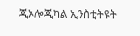ጂኦሎጂካል ኢንስቲትዩት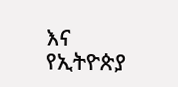እና የኢትዮጵያ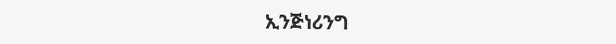ኢንጅነሪንግ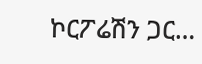ኮርፖሬሽን ጋር…